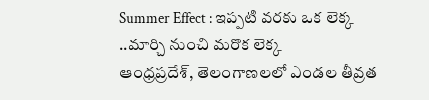Summer Effect : ఇప్పటి వరకు ఒక లెక్క ..మార్చి నుంచి మరొక లెక్క
ఆంధ్రప్రదేశ్, తెలంగాణలలో ఎండల తీవ్రత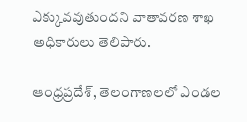ఎక్కువవుతుందని వాతావరణ శాఖ అధికారులు తెలిపారు.

ఆంధ్రప్రదేశ్, తెలంగాణలలో ఎండల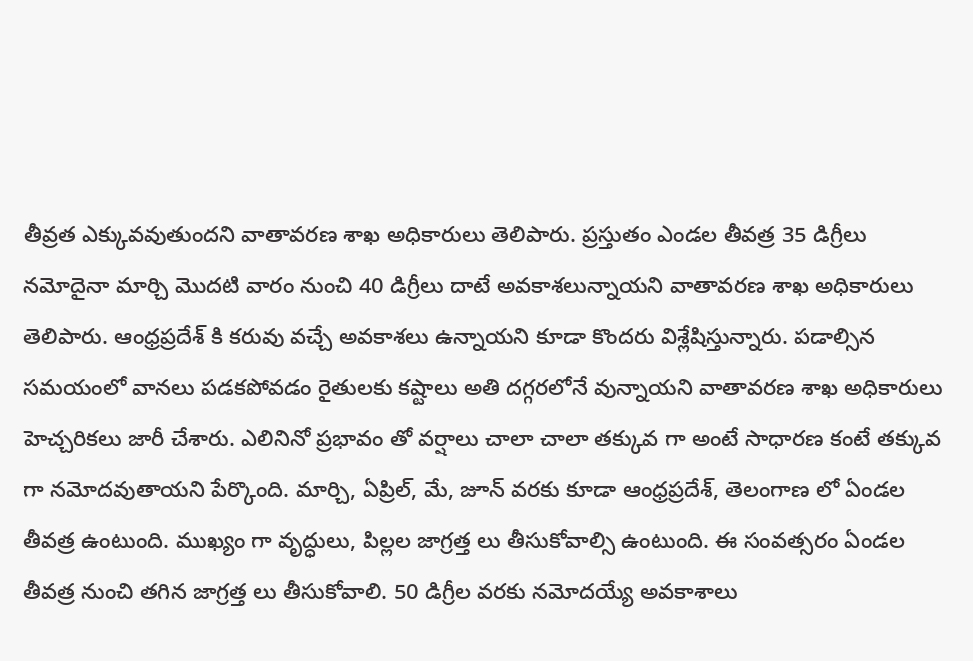తీవ్రత ఎక్కువవుతుందని వాతావరణ శాఖ అధికారులు తెలిపారు. ప్రస్తుతం ఎండల తీవత్ర 35 డిగ్రీలు నమోదైనా మార్చి మొదటి వారం నుంచి 40 డిగ్రీలు దాటే అవకాశలున్నాయని వాతావరణ శాఖ అధికారులు తెలిపారు. ఆంధ్రప్రదేశ్ కి కరువు వచ్చే అవకాశలు ఉన్నాయని కూడా కొందరు విశ్లేషిస్తున్నారు. పడాల్సిన సమయంలో వానలు పడకపోవడం రైతులకు కష్టాలు అతి దగ్గరలోనే వున్నాయని వాతావరణ శాఖ అధికారులు హెచ్చరికలు జారీ చేశారు. ఎలినినో ప్రభావం తో వర్షాలు చాలా చాలా తక్కువ గా అంటే సాధారణ కంటే తక్కువ గా నమోదవుతాయని పేర్కొంది. మార్చి, ఏప్రిల్, మే, జూన్ వరకు కూడా ఆంధ్రప్రదేశ్, తెలంగాణ లో ఏండల తీవత్ర ఉంటుంది. ముఖ్యం గా వృద్ధులు, పిల్లల జాగ్రత్త లు తీసుకోవాల్సి ఉంటుంది. ఈ సంవత్సరం ఏండల తీవత్ర నుంచి తగిన జాగ్రత్త లు తీసుకోవాలి. 50 డిగ్రీల వరకు నమోదయ్యే అవకాశాలు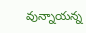వున్నాయన్న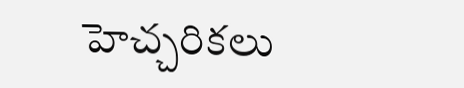హెచ్చరికలు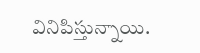వినిపిస్తున్నాయి.